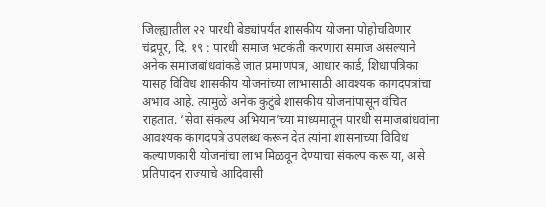जिल्ह्यातील २२ पारधी बेड्यांपर्यंत शासकीय योजना पोहोचविणार
चंद्रपूर, दि. १९ : पारधी समाज भटकंती करणारा समाज असल्याने अनेक समाजबांधवांकडे जात प्रमाणपत्र, आधार कार्ड, शिधापत्रिका यासह विविध शासकीय योजनांच्या लाभासाठी आवश्यक कागदपत्रांचा अभाव आहे. त्यामुळे अनेक कुटुंबे शासकीय योजनांपासून वंचित राहतात. ‘सेवा संकल्प अभियान’च्या माध्यमातून पारधी समाजबांधवांना आवश्यक कागदपत्रे उपलब्ध करून देत त्यांना शासनाच्या विविध कल्याणकारी योजनांचा लाभ मिळवून देण्याचा संकल्प करू या, असे प्रतिपादन राज्याचे आदिवासी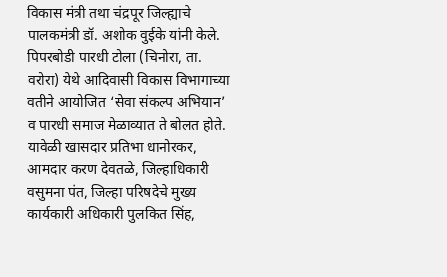विकास मंत्री तथा चंद्रपूर जिल्ह्याचे पालकमंत्री डॉ. अशोक वुईके यांनी केले.
पिपरबोडी पारधी टोला (चिनोरा, ता. वरोरा) येथे आदिवासी विकास विभागाच्या वतीने आयोजित ‘सेवा संकल्प अभियान’ व पारधी समाज मेळाव्यात ते बोलत होते. यावेळी खासदार प्रतिभा धानोरकर, आमदार करण देवतळे, जिल्हाधिकारी वसुमना पंत, जिल्हा परिषदेचे मुख्य कार्यकारी अधिकारी पुलकित सिंह,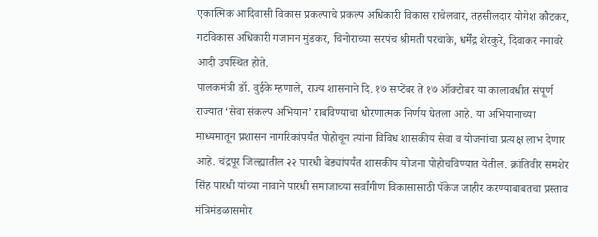एकात्मिक आदिवासी विकास प्रकल्पाचे प्रकल्प अधिकारी विकास राचेलवार, तहसीलदार योगेश कौटकर, गटविकास अधिकारी गजानन मुंडकर, चिनोराच्या सरपंच श्रीमती परचाके, धर्मेंद्र शेरकुरे, दिवाकर ननावरे आदी उपस्थित होते.
पालकमंत्री डॉ. वुईके म्हणाले, राज्य शासनाने दि. १७ सप्टेंबर ते १७ ऑक्टोबर या कालावधीत संपूर्ण राज्यात ‘सेवा संकल्प अभियान’ राबविण्याचा धोरणात्मक निर्णय घेतला आहे. या अभियानाच्या माध्यमातून प्रशासन नागरिकांपर्यंत पोहोचून त्यांना विविध शासकीय सेवा व योजनांचा प्रत्यक्ष लाभ देणार आहे. चंद्रपूर जिल्ह्यातील २२ पारधी बेड्यांपर्यंत शासकीय योजना पोहोचविण्यात येतील. क्रांतिवीर समशेर सिंह पारधी यांच्या नावाने पारधी समाजाच्या सर्वांगीण विकासासाठी पॅकेज जाहीर करण्याबाबतचा प्रस्ताव मंत्रिमंडळासमोर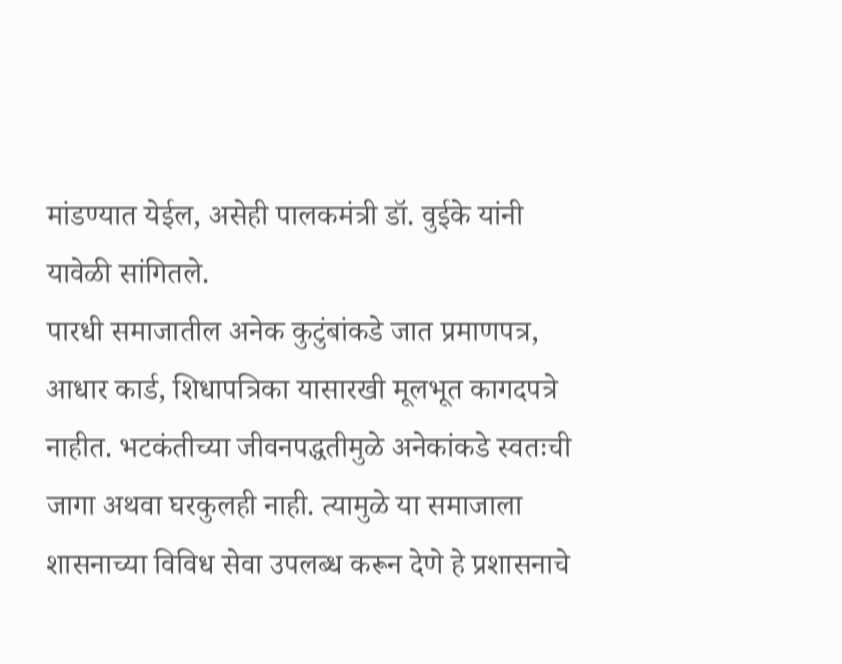मांडण्यात येईल, असेही पालकमंत्री डॉ. वुईके यांनी यावेळी सांगितले.
पारधी समाजातील अनेक कुटुंबांकडे जात प्रमाणपत्र, आधार कार्ड, शिधापत्रिका यासारखी मूलभूत कागदपत्रे नाहीत. भटकंतीच्या जीवनपद्धतीमुळे अनेकांकडे स्वतःची जागा अथवा घरकुलही नाही. त्यामुळे या समाजाला शासनाच्या विविध सेवा उपलब्ध करून देणे हे प्रशासनाचे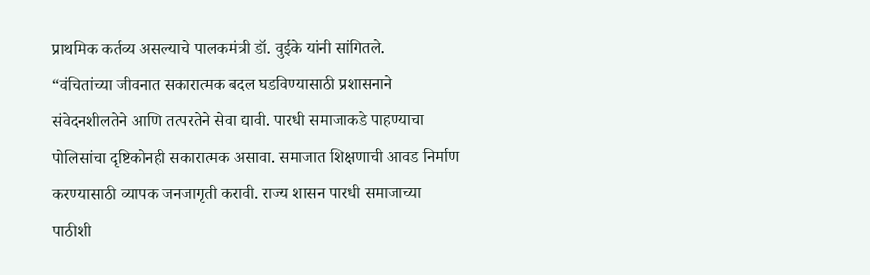प्राथमिक कर्तव्य असल्याचे पालकमंत्री डॉ. वुईके यांनी सांगितले.
“वंचितांच्या जीवनात सकारात्मक बदल घडविण्यासाठी प्रशासनाने संवेदनशीलतेने आणि तत्परतेने सेवा द्यावी. पारधी समाजाकडे पाहण्याचा पोलिसांचा दृष्टिकोनही सकारात्मक असावा. समाजात शिक्षणाची आवड निर्माण करण्यासाठी व्यापक जनजागृती करावी. राज्य शासन पारधी समाजाच्या पाठीशी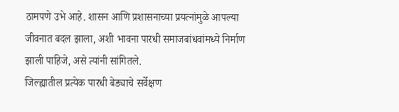ठामपणे उभे आहे. शासन आणि प्रशासनाच्या प्रयत्नांमुळे आपल्या जीवनात बदल झाला, अशी भावना पारधी समाजबांधवांमध्ये निर्माण झाली पाहिजे, असे त्यांनी सांगितले.
जिल्ह्यातील प्रत्येक पारधी बेड्याचे सर्वेक्षण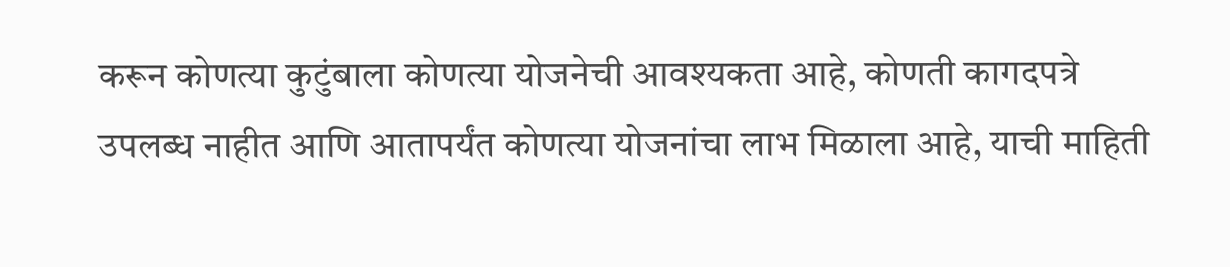करून कोणत्या कुटुंबाला कोणत्या योजनेची आवश्यकता आहे, कोणती कागदपत्रे उपलब्ध नाहीत आणि आतापर्यंत कोणत्या योजनांचा लाभ मिळाला आहे, याची माहिती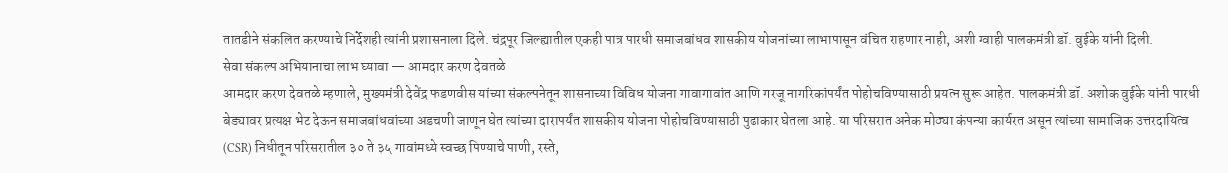तातडीने संकलित करण्याचे निर्देशही त्यांनी प्रशासनाला दिले. चंद्रपूर जिल्ह्यातील एकही पात्र पारधी समाजबांधव शासकीय योजनांच्या लाभापासून वंचित राहणार नाही, अशी ग्वाही पालकमंत्री डॉ. वुईके यांनी दिली.
सेवा संकल्प अभियानाचा लाभ घ्यावा — आमदार करण देवतळे
आमदार करण देवतळे म्हणाले, मुख्यमंत्री देवेंद्र फडणवीस यांच्या संकल्पनेतून शासनाच्या विविध योजना गावागावांत आणि गरजू नागरिकांपर्यंत पोहोचविण्यासाठी प्रयत्न सुरू आहेत. पालकमंत्री डॉ. अशोक वुईके यांनी पारधी बेड्यावर प्रत्यक्ष भेट देऊन समाजबांधवांच्या अडचणी जाणून घेत त्यांच्या दारापर्यंत शासकीय योजना पोहोचविण्यासाठी पुढाकार घेतला आहे. या परिसरात अनेक मोठ्या कंपन्या कार्यरत असून त्यांच्या सामाजिक उत्तरदायित्व (CSR) निधीतून परिसरातील ३० ते ३५ गावांमध्ये स्वच्छ पिण्याचे पाणी, रस्ते,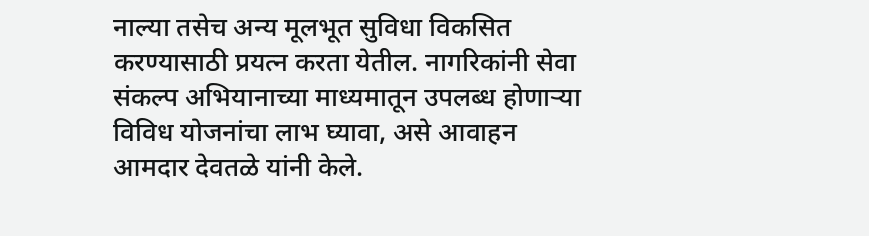नाल्या तसेच अन्य मूलभूत सुविधा विकसित करण्यासाठी प्रयत्न करता येतील. नागरिकांनी सेवा संकल्प अभियानाच्या माध्यमातून उपलब्ध होणाऱ्या विविध योजनांचा लाभ घ्यावा, असे आवाहन आमदार देवतळे यांनी केले.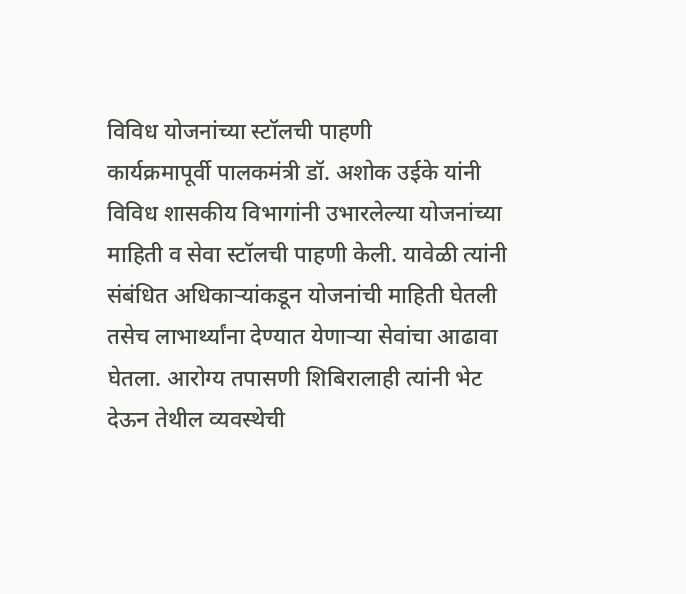विविध योजनांच्या स्टॉलची पाहणी
कार्यक्रमापूर्वी पालकमंत्री डॉ. अशोक उईके यांनी विविध शासकीय विभागांनी उभारलेल्या योजनांच्या माहिती व सेवा स्टॉलची पाहणी केली. यावेळी त्यांनी संबंधित अधिकाऱ्यांकडून योजनांची माहिती घेतली तसेच लाभार्थ्यांना देण्यात येणाऱ्या सेवांचा आढावा घेतला. आरोग्य तपासणी शिबिरालाही त्यांनी भेट देऊन तेथील व्यवस्थेची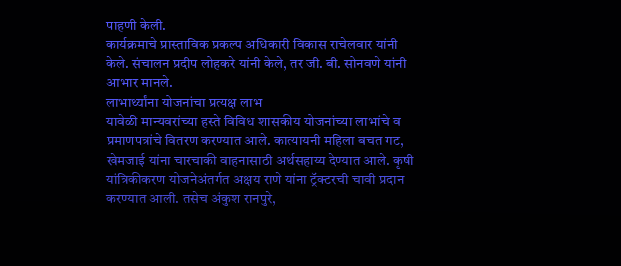पाहणी केली.
कार्यक्रमाचे प्रास्ताविक प्रकल्प अधिकारी विकास राचेलवार यांनी केले. संचालन प्रदीप लोहकरे यांनी केले, तर जी. बी. सोनवणे यांनी आभार मानले.
लाभार्थ्यांना योजनांचा प्रत्यक्ष लाभ
यावेळी मान्यवरांच्या हस्ते विविध शासकीय योजनांच्या लाभांचे व प्रमाणपत्रांचे वितरण करण्यात आले. कात्यायनी महिला बचत गट, खेमजाई यांना चारचाकी वाहनासाठी अर्थसहाय्य देण्यात आले. कृषी यांत्रिकीकरण योजनेअंतर्गत अक्षय राणे यांना ट्रॅक्टरची चावी प्रदान करण्यात आली. तसेच अंकुश रानपुरे,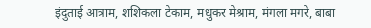इंदुताई आत्राम, शशिकला टेकाम, मधुकर मेश्राम, मंगला मगरे, बाबा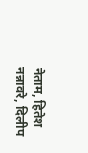नेताम, हितेश नन्नावरे, दिलीप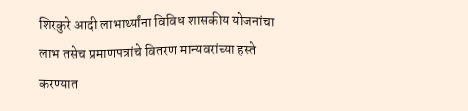शिरकुरे आदी लाभार्थ्यांना विविध शासकीय योजनांचा लाभ तसेच प्रमाणपत्रांचे वितरण मान्यवरांच्या हस्ते करण्यात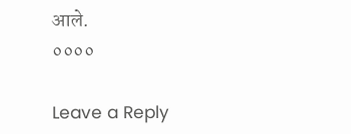आले.
००००

Leave a Reply